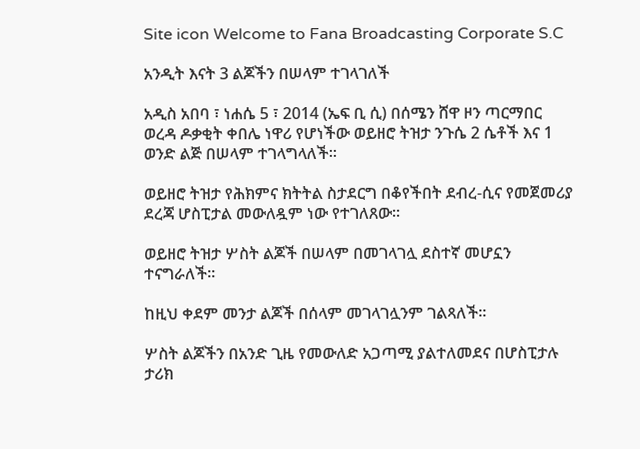Site icon Welcome to Fana Broadcasting Corporate S.C

አንዲት እናት 3 ልጆችን በሠላም ተገላገለች

አዲስ አበባ ፣ ነሐሴ 5 ፣ 2014 (ኤፍ ቢ ሲ) በሰሜን ሸዋ ዞን ጣርማበር ወረዳ ዶቃቂት ቀበሌ ነዋሪ የሆነችው ወይዘሮ ትዝታ ንጉሴ 2 ሴቶች እና 1 ወንድ ልጅ በሠላም ተገላግላለች፡፡

ወይዘሮ ትዝታ የሕክምና ክትትል ስታደርግ በቆየችበት ደብረ-ሲና የመጀመሪያ ደረጃ ሆስፒታል መውለዷም ነው የተገለጸው፡፡

ወይዘሮ ትዝታ ሦስት ልጆች በሠላም በመገላገሏ ደስተኛ መሆኗን ተናግራለች፡፡

ከዚህ ቀደም መንታ ልጆች በሰላም መገላገሏንም ገልጻለች፡፡

ሦስት ልጆችን በአንድ ጊዜ የመውለድ አጋጣሚ ያልተለመደና በሆስፒታሉ ታሪክ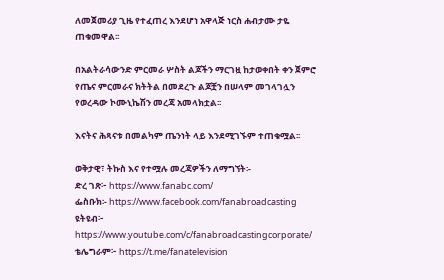ለመጀመሪያ ጊዜ የተፈጠረ እንደሆነ አዋላጅ ነርስ ሐብታሙ ታዬ ጠቁመዋል፡፡

በአልትራሳውንድ ምርመራ ሦስት ልጆችን ማርገዟ ከታወቀበት ቀን ጀምሮ የጤና ምርመራና ክትትል በመደረጉ ልጆቿን በሠላም መገላገሏን የወረዳው ኮሙኒኬሽን መረጃ አመላክቷል፡፡

እናትና ሕጻናቱ በመልካም ጤንነት ላይ እንደሚገኙም ተጠቁሟል፡፡

ወቅታዊ፣ ትኩስ እና የተሟሉ መረጃዎችን ለማግኘት፡-
ድረ ገጽ፦ https://www.fanabc.com/
ፌስቡክ፡- https://www.facebook.com/fanabroadcasting
ዩትዩብ፦ https://www.youtube.com/c/fanabroadcastingcorporate/
ቴሌግራም፦ https://t.me/fanatelevision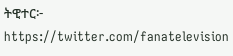ትዊተር፦ https://twitter.com/fanatelevision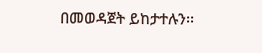በመወዳጀት ይከታተሉን፡፡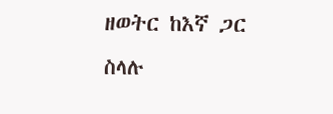ዘወትር ከእኛ ጋር ስላሉ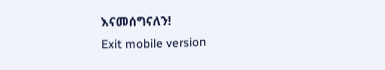እናመሰግናለን!
Exit mobile version